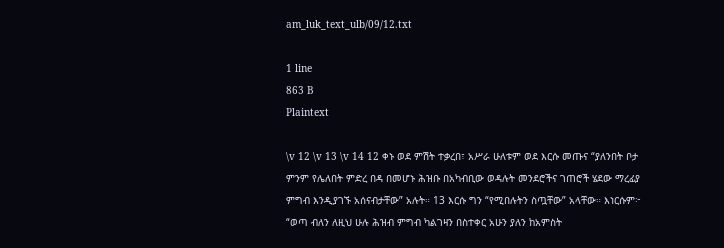am_luk_text_ulb/09/12.txt

1 line
863 B
Plaintext

\v 12 \v 13 \v 14 12 ቀኑ ወደ ምሽት ተቃረበ፣ አሥራ ሁለቱም ወደ እርሱ መጡና “ያለንበት ቦታ ምንም የሌለበት ምድረ በዳ በመሆኑ ሕዝቡ በአካብቢው ወዳሉት መንደሮችና ገጠሮች ሄደው ማረፊያ ምግብ እንዲያገኙ አሰናብታቸው” አሉት። 13 እርሱ ግን “የሚበሉትን ስጧቸው” አላቸው። እነርሱም፦ “ወጣ ብለን ለዚህ ሁሉ ሕዝብ ምግብ ካልገዛን በስተቀር አሁን ያለን ከአምስት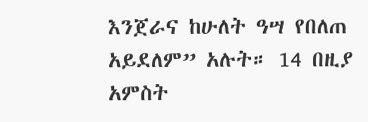እንጀራና ከሁለት ዓሣ የበለጠ አይደለም” አሉት። 14 በዚያ አምስት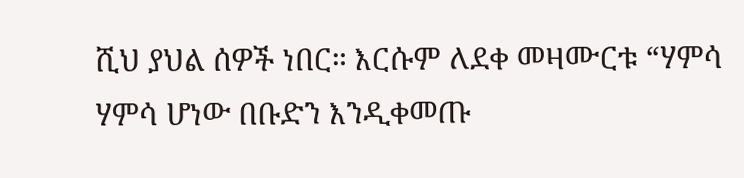ሺህ ያህል ሰዎች ነበር። እርሱም ለደቀ መዛሙርቱ “ሃምሳ ሃምሳ ሆነው በቡድን እንዲቀመጡ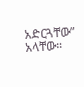አድርጓቸው” አላቸው።